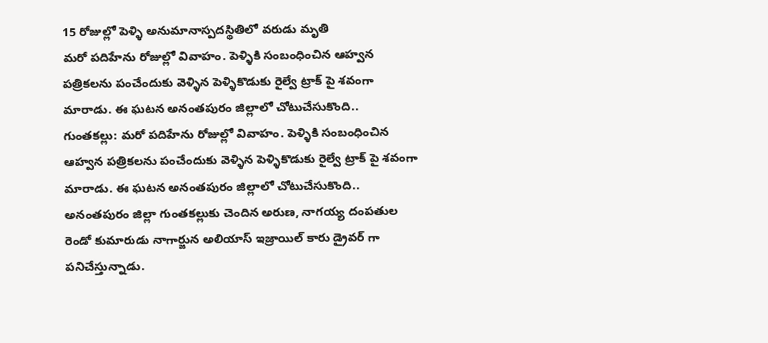15 రోజుల్లో పెళ్ళి అనుమానాస్పదస్థితిలో వరుడు మృతి
మరో పదిహేను రోజుల్లో వివాహం. పెళ్ళికి సంబంధించిన ఆహ్వన పత్రికలను పంచేందుకు వెళ్ళిన పెళ్ళికొడుకు రైల్వే ట్రాక్ పై శవంగా మారాడు. ఈ ఘటన అనంతపురం జిల్లాలో చోటుచేసుకొంది..
గుంతకల్లు: మరో పదిహేను రోజుల్లో వివాహం. పెళ్ళికి సంబంధించిన ఆహ్వన పత్రికలను పంచేందుకు వెళ్ళిన పెళ్ళికొడుకు రైల్వే ట్రాక్ పై శవంగా మారాడు. ఈ ఘటన అనంతపురం జిల్లాలో చోటుచేసుకొంది..
అనంతపురం జిల్లా గుంతకల్లుకు చెందిన అరుణ, నాగయ్య దంపతుల రెండో కుమారుడు నాగార్జున అలియాస్ ఇజ్రాయిల్ కారు డ్రైవర్ గా పనిచేస్తున్నాడు.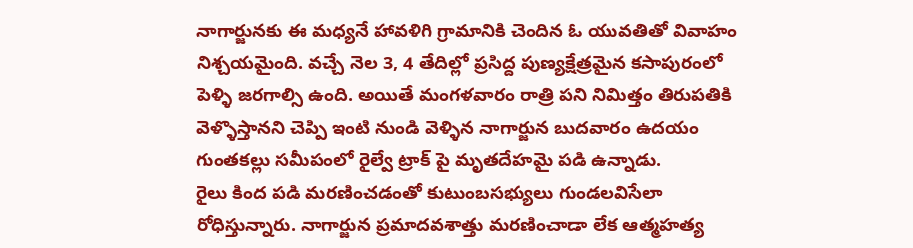నాగార్జునకు ఈ మధ్యనే హావళిగి గ్రామానికి చెందిన ఓ యువతితో వివాహం నిశ్చయమైంది. వచ్చే నెల 3, 4 తేదిల్లో ప్రసిద్ద పుణ్యక్షేత్రమైన కసాపురంలో పెళ్ళి జరగాల్సి ఉంది. అయితే మంగళవారం రాత్రి పని నిమిత్తం తిరుపతికి వెళ్ళొస్తానని చెప్పి ఇంటి నుండి వెళ్ళిన నాగార్జున బుదవారం ఉదయం గుంతకల్లు సమీపంలో రైల్వే ట్రాక్ పై మృతదేహమై పడి ఉన్నాడు.
రైలు కింద పడి మరణించడంతో కుటుంబసభ్యులు గుండలవిసేలా రోధిస్తున్నారు. నాగార్జున ప్రమాదవశాత్తు మరణించాడా లేక ఆత్మహత్య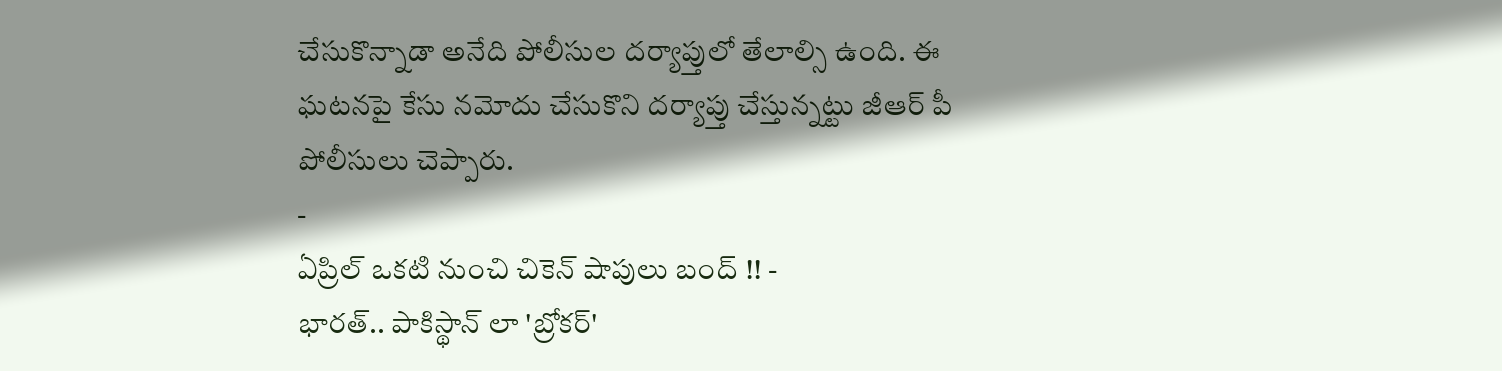చేసుకొన్నాడా అనేది పోలీసుల దర్యాప్తులో తేలాల్సి ఉంది. ఈ ఘటనపై కేసు నమోదు చేసుకొని దర్యాప్తు చేస్తున్నట్టు జీఆర్ పీ పోలీసులు చెప్పారు.
-
ఏప్రిల్ ఒకటి నుంచి చికెన్ షాపులు బంద్ !! -
భారత్.. పాకిస్థాన్ లా 'బ్రోకర్'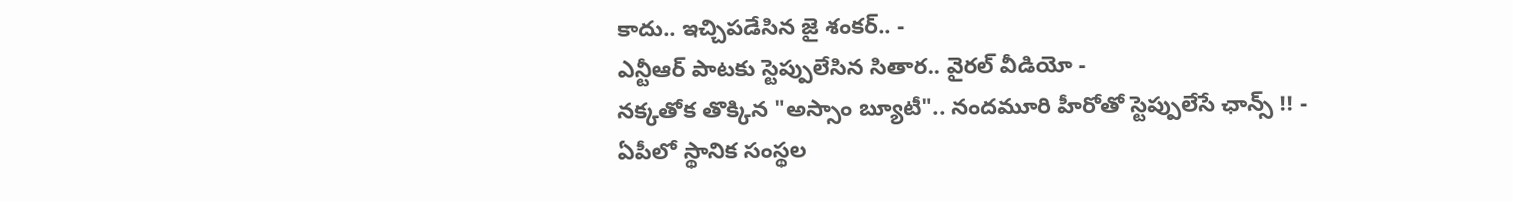కాదు.. ఇచ్చిపడేసిన జై శంకర్.. -
ఎన్టీఆర్ పాటకు స్టెప్పులేసిన సితార.. వైరల్ వీడియో -
నక్కతోక తొక్కిన "అస్సాం బ్యూటీ".. నందమూరి హీరోతో స్టెప్పులేసే ఛాన్స్ !! -
ఏపీలో స్థానిక సంస్థల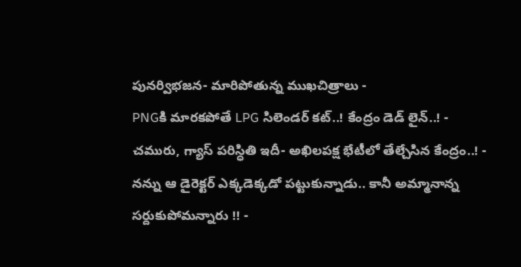పునర్విభజన- మారిపోతున్న ముఖచిత్రాలు -
PNGకి మారకపోతే LPG సిలెండర్ కట్..! కేంద్రం డెడ్ లైన్..! -
చమురు, గ్యాస్ పరిస్ధితి ఇదీ- అఖిలపక్ష భేటీలో తేల్చేసిన కేంద్రం..! -
నన్ను ఆ డైరెక్టర్ ఎక్కడెక్కడో పట్టుకున్నాడు.. కానీ అమ్మానాన్న సర్దుకుపోమన్నారు !! -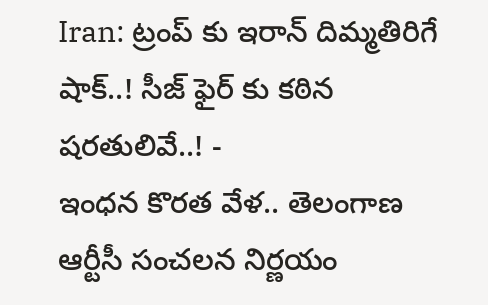Iran: ట్రంప్ కు ఇరాన్ దిమ్మతిరిగే షాక్..! సీజ్ ఫైర్ కు కఠిన షరతులివే..! -
ఇంధన కొరత వేళ.. తెలంగాణ ఆర్టీసీ సంచలన నిర్ణయం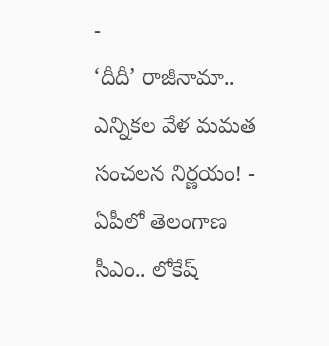-
‘దీదీ’ రాజీనామా.. ఎన్నికల వేళ మమత సంచలన నిర్ణయం! -
ఏపీలో తెలంగాణ సీఎం.. లోకేష్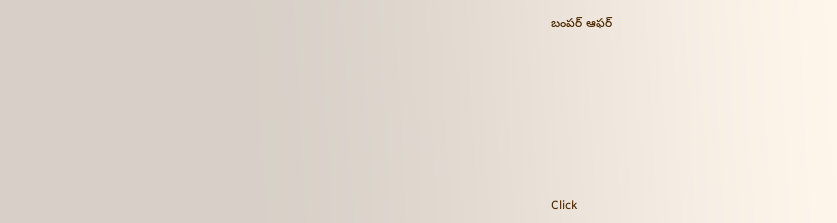బంపర్ ఆఫర్












Click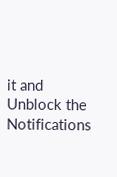it and Unblock the Notifications